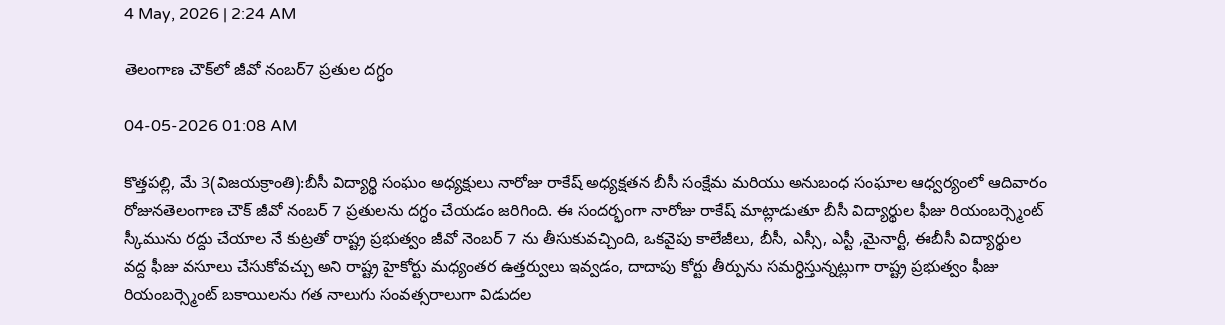4 May, 2026 | 2:24 AM

తెలంగాణ చౌక్‌లో జీవో నంబర్7 ప్రతుల దగ్ధం

04-05-2026 01:08 AM

కొత్తపల్లి, మే 3(విజయక్రాంతి):బీసీ విద్యార్థి సంఘం అధ్యక్షులు నారోజు రాకేష్ అధ్యక్షతన బీసీ సంక్షేమ మరియు అనుబంధ సంఘాల ఆధ్వర్యంలో ఆదివారం రోజునతెలంగాణ చౌక్ జీవో నంబర్ 7 ప్రతులను దగ్ధం చేయడం జరిగింది. ఈ సందర్భంగా నారోజు రాకేష్ మాట్లాడుతూ బీసీ విద్యార్థుల ఫీజు రియంబర్స్మెంట్ స్కీమును రద్దు చేయాల నే కుట్రతో రాష్ట్ర ప్రభుత్వం జీవో నెంబర్ 7 ను తీసుకువచ్చింది, ఒకవైపు కాలేజీలు, బీసీ, ఎస్సీ, ఎస్టీ ,మైనార్టీ, ఈబీసీ విద్యార్థుల వద్ద ఫీజు వసూలు చేసుకోవచ్చు అని రాష్ట్ర హైకోర్టు మధ్యంతర ఉత్తర్వులు ఇవ్వడం, దాదాపు కోర్టు తీర్పును సమర్ధిస్తున్నట్లుగా రాష్ట్ర ప్రభుత్వం ఫీజు రియంబర్స్మెంట్ బకాయిలను గత నాలుగు సంవత్సరాలుగా విడుదల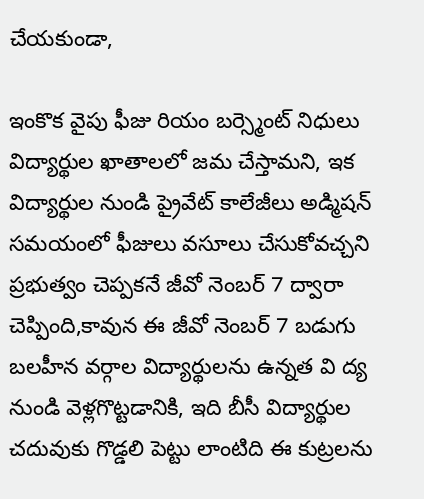చేయకుండా,

ఇంకొక వైపు ఫీజు రియం బర్స్మెంట్ నిధులు విద్యార్థుల ఖాతాలలో జమ చేస్తామని, ఇక విద్యార్థుల నుండి ప్రైవేట్ కాలేజీలు అడ్మిషన్ సమయంలో ఫీజులు వసూలు చేసుకోవచ్చని ప్రభుత్వం చెప్పకనే జీవో నెంబర్ 7 ద్వారా చెప్పింది,కావున ఈ జీవో నెంబర్ 7 బడుగు బలహీన వర్గాల విద్యార్థులను ఉన్నత వి ద్య నుండి వెళ్లగొట్టడానికి, ఇది బీసీ విద్యార్థుల చదువుకు గొడ్డలి పెట్టు లాంటిది ఈ కుట్రలను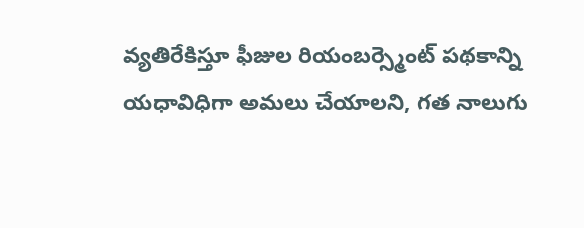వ్యతిరేకిస్తూ ఫీజుల రియంబర్స్మెంట్ పథకాన్ని యధావిధిగా అమలు చేయాలని, గత నాలుగు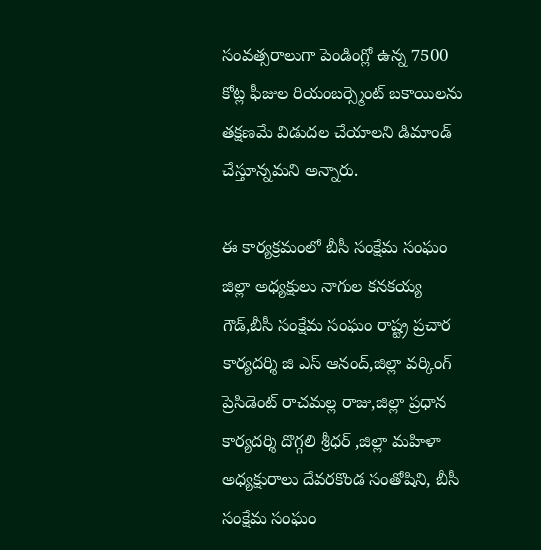సంవత్సరాలుగా పెండింగ్లో ఉన్న 7500 కోట్ల ఫీజుల రియంబర్స్మెంట్ బకాయిలను తక్షణమే విడుదల చేయాలని డిమాండ్ చేస్తూన్నమని అన్నారు.

ఈ కార్యక్రమంలో బీసీ సంక్షేమ సంఘం జిల్లా అధ్యక్షులు నాగుల కనకయ్య గౌడ్,బీసీ సంక్షేమ సంఘం రాష్ట్ర ప్రచార కార్యదర్శి జి ఎస్ ఆనంద్,జిల్లా వర్కింగ్ ప్రెసిడెంట్ రాచమల్ల రాజు,జిల్లా ప్రధాన కార్యదర్శి దొగ్గలి శ్రీధర్ ,జిల్లా మహిళా అధ్యక్షురాలు దేవరకొండ సంతోషిని, బీసీ సంక్షేమ సంఘం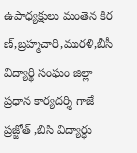ఉపాధ్యక్షులు మంతెన కిర ణ్,బ్రహ్మచారి,మురళి,బీసీ విద్యార్థి సంఘం జిల్లా ప్రధాన కార్యదర్శి గాజే ప్రజ్జోత్ ,బిసి విద్యార్ధు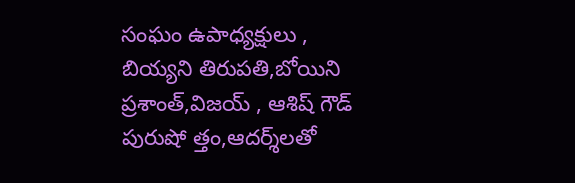సంఘం ఉపాధ్యక్షులు , బియ్యని తిరుపతి,బోయిని ప్రశాంత్,విజయ్ , ఆశిష్ గౌడ్ పురుషో త్తం,ఆదర్శ్‌లతో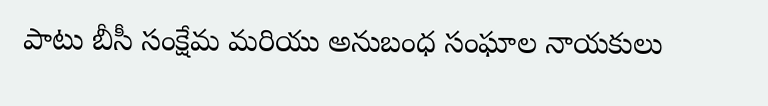పాటు బీసీ సంక్షేమ మరియు అనుబంధ సంఘాల నాయకులు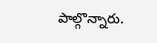పాల్గొన్నారు.